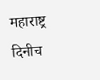महाराष्ट्र दिनीच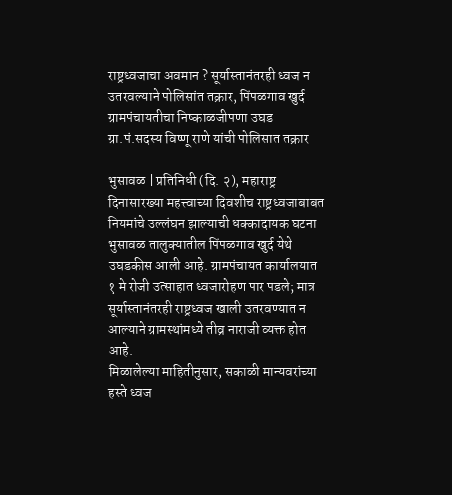राष्ट्रध्वजाचा अवमान ? सूर्यास्तानंतरही ध्वज न उतरवल्याने पोलिसांत तक्रार, पिंपळगाव खुर्द ग्रामपंचायतीचा निष्काळजीपणा उघड
ग्रा.पं.सदस्य विष्णू राणे यांची पोलिसात तक्रार

भुसावळ | प्रतिनिधी (दि. २), महाराष्ट्र दिनासारख्या महत्त्वाच्या दिवशीच राष्ट्रध्वजाबाबत नियमांचे उल्लंघन झाल्याची धक्कादायक घटना भुसावळ तालुक्यातील पिंपळगाव खुर्द येथे उघडकीस आली आहे. ग्रामपंचायत कार्यालयात १ मे रोजी उत्साहात ध्वजारोहण पार पडले; मात्र सूर्यास्तानंतरही राष्ट्रध्वज खाली उतरवण्यात न आल्याने ग्रामस्थांमध्ये तीव्र नाराजी व्यक्त होत आहे.
मिळालेल्या माहितीनुसार, सकाळी मान्यवरांच्या हस्ते ध्वज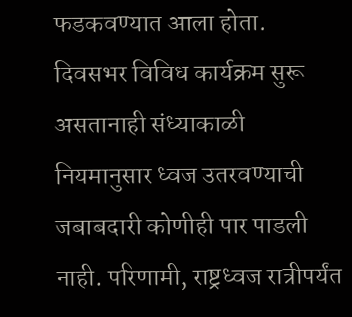फडकवण्यात आला होता. दिवसभर विविध कार्यक्रम सुरू असतानाही संध्याकाळी नियमानुसार ध्वज उतरवण्याची जबाबदारी कोणीही पार पाडली नाही. परिणामी, राष्ट्रध्वज रात्रीपर्यंत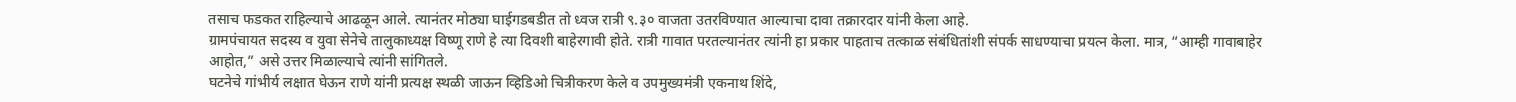तसाच फडकत राहिल्याचे आढळून आले. त्यानंतर मोठ्या घाईगडबडीत तो ध्वज रात्री ९.३० वाजता उतरविण्यात आल्याचा दावा तक्रारदार यांनी केला आहे.
ग्रामपंचायत सदस्य व युवा सेनेचे तालुकाध्यक्ष विष्णू राणे हे त्या दिवशी बाहेरगावी होते. रात्री गावात परतल्यानंतर त्यांनी हा प्रकार पाहताच तत्काळ संबंधितांशी संपर्क साधण्याचा प्रयत्न केला. मात्र, “आम्ही गावाबाहेर आहोत,” असे उत्तर मिळाल्याचे त्यांनी सांगितले.
घटनेचे गांभीर्य लक्षात घेऊन राणे यांनी प्रत्यक्ष स्थळी जाऊन व्हिडिओ चित्रीकरण केले व उपमुख्यमंत्री एकनाथ शिंदे,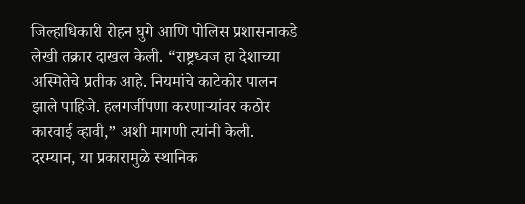जिल्हाधिकारी रोहन घुगे आणि पोलिस प्रशासनाकडे लेखी तक्रार दाखल केली. “राष्ट्रध्वज हा देशाच्या अस्मितेचे प्रतीक आहे. नियमांचे काटेकोर पालन झाले पाहिजे. हलगर्जीपणा करणाऱ्यांवर कठोर कारवाई व्हावी,” अशी मागणी त्यांनी केली.
दरम्यान, या प्रकारामुळे स्थानिक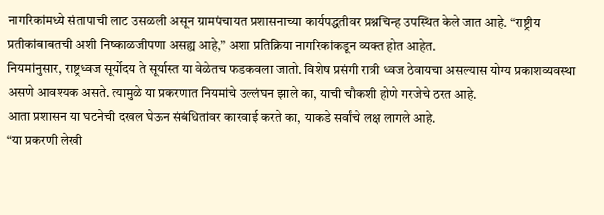नागरिकांमध्ये संतापाची लाट उसळली असून ग्रामपंचायत प्रशासनाच्या कार्यपद्धतीवर प्रश्नचिन्ह उपस्थित केले जात आहे. “राष्ट्रीय प्रतीकांबाबतची अशी निष्काळजीपणा असह्य आहे,” अशा प्रतिक्रिया नागरिकांकडून व्यक्त होत आहेत.
नियमांनुसार, राष्ट्रध्वज सूर्योदय ते सूर्यास्त या वेळेतच फडकवला जातो. विशेष प्रसंगी रात्री ध्वज ठेवायचा असल्यास योग्य प्रकाशव्यवस्था असणे आवश्यक असते. त्यामुळे या प्रकरणात नियमांचे उल्लंघन झाले का, याची चौकशी होणे गरजेचे ठरत आहे.
आता प्रशासन या घटनेची दखल घेऊन संबंधितांवर कारवाई करते का, याकडे सर्वांचे लक्ष लागले आहे.
“या प्रकरणी लेखी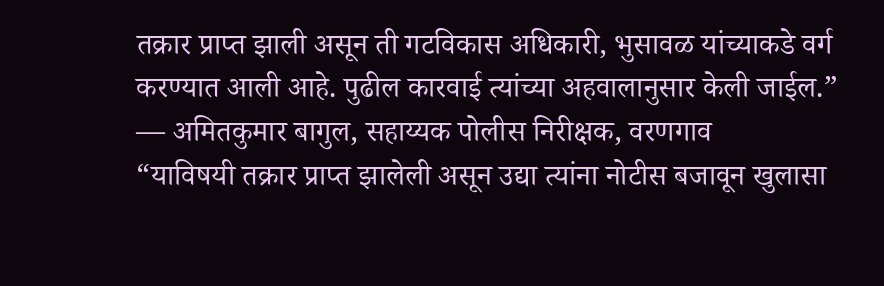तक्रार प्राप्त झाली असून ती गटविकास अधिकारी, भुसावळ यांच्याकडे वर्ग करण्यात आली आहे. पुढील कारवाई त्यांच्या अहवालानुसार केली जाईल.”
— अमितकुमार बागुल, सहाय्यक पोलीस निरीक्षक, वरणगाव
“याविषयी तक्रार प्राप्त झालेली असून उद्या त्यांना नोटीस बजावून खुलासा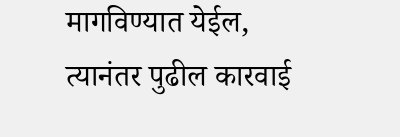मागविण्यात येईल, त्यानंतर पुढील कारवाई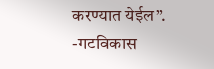करण्यात येईल”.
-गटविकास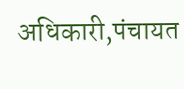अधिकारी,पंचायत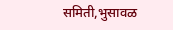समिती,भुसावळ